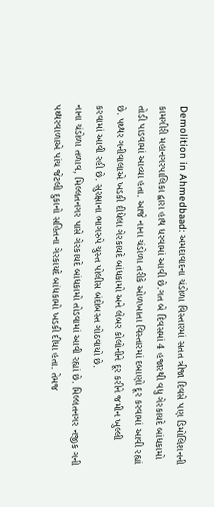Demolition in Ahmedbaad: અમદાવાદના ચંડોળા વિસ્તારમાં સતત ત્રીજા દિવસે પણ ડિમોલિશનની કામગીરી મહાનગરપાલિકા દ્વારા હાથ ધરવામાં આવી છે.ગત બે દિવસમાં 4 હજારથી વધુ ગેરકાયદે બાંધકામો તોડી પાડવામાં આવ્યા હતા. આજે નાના ચંડોળા તરીકે ઓળખાતા વિસ્તારમાં દબાણો દૂર કરવામાં આવી રહ્યાં છે. પથ્થર ગનીવાલાએ ખડકી દીધેલા ગેરકાયદે બાંધકામો અને લેબર કોલોનીને દૂર કરીને જમીન ખુલ્લી કરવામાં આવી રહી છે. સુરક્ષાના ભાગરુપે ચુસ્ત પોલીસ બંદોબસ્ત ગોઠવાયો છે.
નાના ચંડોળા તળાવ, મિલ્લતનગર પાસે ગેરકાયદે બાંધકામો તોડવામાં આવી રહ્યાં છે. મિલ્લતનગર નજીક ગની પથ્થરવાળાએ પાંચ જેટલી દુકાનો સહિતના ગેરકાયદે બાંધકામો ખડકી દીધા હતા. તેમજ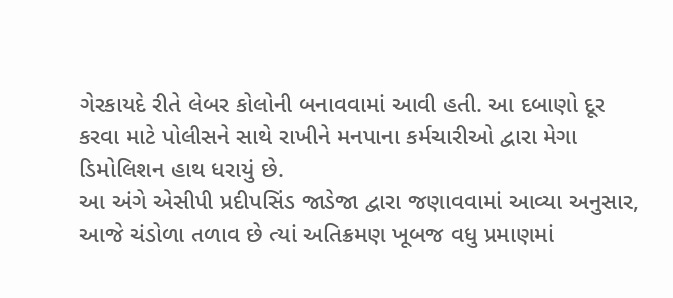ગેરકાયદે રીતે લેબર કોલોની બનાવવામાં આવી હતી. આ દબાણો દૂર કરવા માટે પોલીસને સાથે રાખીને મનપાના કર્મચારીઓ દ્વારા મેગા ડિમોલિશન હાથ ધરાયું છે.
આ અંગે એસીપી પ્રદીપસિંડ જાડેજા દ્વારા જણાવવામાં આવ્યા અનુસાર, આજે ચંડોળા તળાવ છે ત્યાં અતિક્રમણ ખૂબજ વધુ પ્રમાણમાં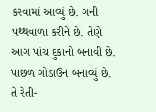કરવામાં આવ્યું છે. ગની પથ્થવાળા કરીને છે. તેણે આગ પાંચ દુકાનો બનાવી છે. પાછળ ગોડાઉન બનાવ્યું છે. તે રેતી-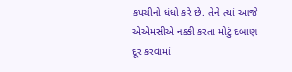કપચીનો ધંધો કરે છે. તેને ત્યાં આજે એએમસીએ નક્કી કરતા મોટું દબાણ દૂર કરવામાં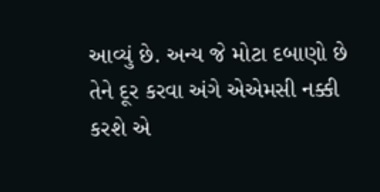આવ્યું છે. અન્ય જે મોટા દબાણો છે તેને દૂર કરવા અંગે એએમસી નક્કી કરશે એ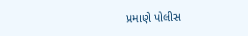પ્રમાણે પોલીસ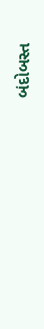બંદોબસ્ત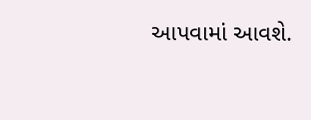આપવામાં આવશે.